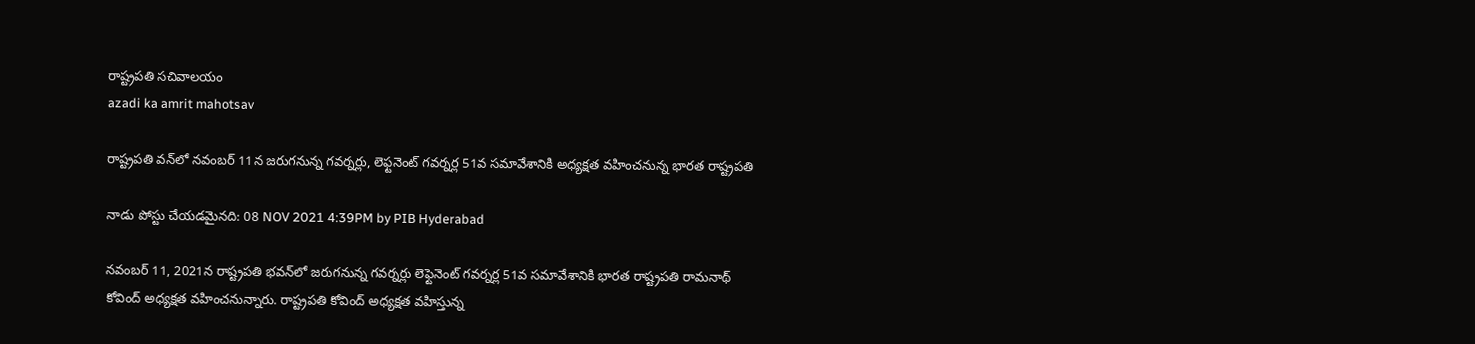రాష్ట్రప‌తి స‌చివాల‌యం
azadi ka amrit mahotsav

రాష్ట్ర‌ప‌తి వ‌న్‌లో న‌వంబ‌ర్ 11న జ‌రుగ‌నున్న గ‌వ‌ర్న‌ర్లు, లెఫ్టనెంట్ గ‌వ‌ర్న‌ర్ల 51వ స‌మావేశానికి అధ్య‌క్ష‌త వ‌హించ‌నున్న భార‌త రాష్ట్ర‌ప‌తి

నాడు పోస్టు చేయడమైనది: 08 NOV 2021 4:39PM by PIB Hyderabad

న‌వంబ‌ర్ 11, 2021న రాష్ట్ర‌ప‌తి భ‌వ‌న్‌లో జ‌రుగ‌నున్న గ‌వ‌ర్న‌ర్లు లెఫ్టెనెంట్ గ‌వ‌ర్న‌ర్ల 51వ స‌మావేశానికి భార‌త రాష్ట్ర‌ప‌తి రామనాథ్ కోవింద్ అధ్య‌క్ష‌త వ‌హించ‌నున్నారు. రాష్ట్ర‌ప‌తి కోవింద్ అధ్య‌క్ష‌త వ‌హిస్తున్న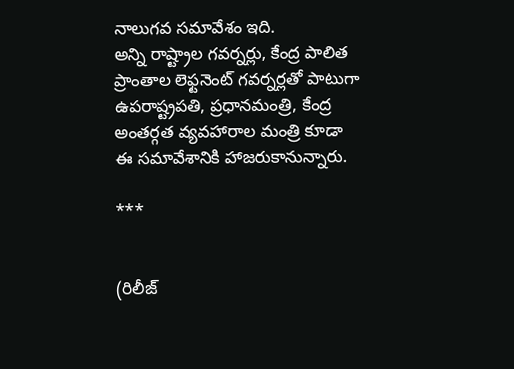నాలుగ‌వ స‌మావేశం ఇది.
అన్ని రాష్ట్రాల గ‌వ‌ర్న‌ర్లు, కేంద్ర పాలిత ప్రాంతాల లెఫ్ట‌నెంట్ గ‌వ‌ర్న‌ర్ల‌తో పాటుగా ఉప‌రాష్ట్ర‌ప‌తి, ప్ర‌ధాన‌మంత్రి, కేంద్ర అంత‌ర్గ‌త వ్య‌వ‌హారాల మంత్రి కూడా ఈ స‌మావేశానికి హాజ‌రుకానున్నారు.

***


(రిలీజ్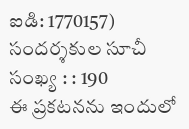ఐడి: 1770157) సందర్శకుల సూచీ సంఖ్య : : 190
ఈ ప్రకటనను ఇందులో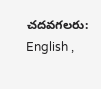చదవగలరు: English ,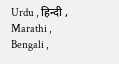Urdu , हिन्दी , Marathi , Bengali ,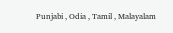Punjabi , Odia , Tamil , Malayalam